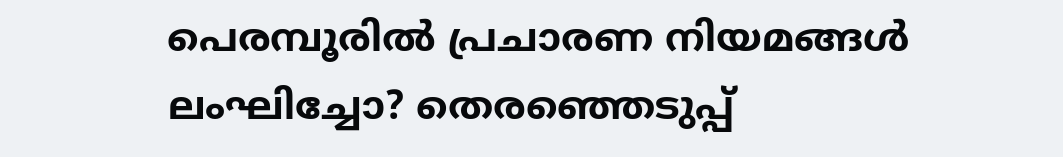പെരമ്പൂരിൽ പ്രചാരണ നിയമങ്ങൾ ലംഘിച്ചോ? തെരഞ്ഞെടുപ്പ്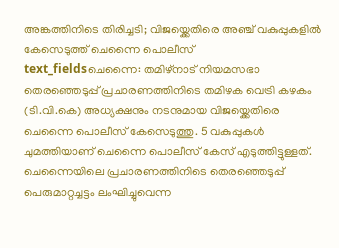അങ്കത്തിനിടെ തിരിച്ചടി; വിജയ്ക്കെതിരെ അഞ്ച് വകുപ്പുകളിൽ കേസെടുത്ത് ചെന്നൈ പൊലീസ്
text_fieldsചെന്നൈ: തമിഴ്നാട് നിയമസഭാ തെരഞ്ഞെടുപ്പ് പ്രചാരണത്തിനിടെ തമിഴക വെട്രി കഴകം (ടി.വി.കെ) അധ്യക്ഷനും നടനുമായ വിജയ്ക്കെതിരെ ചെന്നൈ പൊലീസ് കേസെടുത്തു. 5 വകുപ്പുകൾ ചുമത്തിയാണ് ചെന്നൈ പൊലീസ് കേസ് എടുത്തിട്ടുള്ളത്. ചെന്നൈയിലെ പ്രചാരണത്തിനിടെ തെരഞ്ഞെടുപ്പ് പെരുമാറ്റച്ചട്ടം ലംഘിച്ചുവെന്ന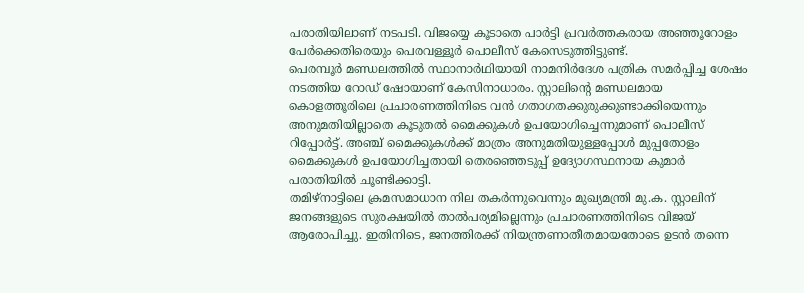പരാതിയിലാണ് നടപടി. വിജയ്യെ കൂടാതെ പാർട്ടി പ്രവർത്തകരായ അഞ്ഞൂറോളം പേർക്കെതിരെയും പെരവള്ളൂർ പൊലീസ് കേസെടുത്തിട്ടുണ്ട്.
പെരമ്പൂർ മണ്ഡലത്തിൽ സ്ഥാനാർഥിയായി നാമനിർദേശ പത്രിക സമർപ്പിച്ച ശേഷം നടത്തിയ റോഡ് ഷോയാണ് കേസിനാധാരം. സ്റ്റാലിന്റെ മണ്ഡലമായ കൊളത്തൂരിലെ പ്രചാരണത്തിനിടെ വൻ ഗതാഗതക്കുരുക്കുണ്ടാക്കിയെന്നും അനുമതിയില്ലാതെ കൂടുതൽ മൈക്കുകൾ ഉപയോഗിച്ചെന്നുമാണ് പൊലീസ് റിപ്പോർട്ട്. അഞ്ച് മൈക്കുകൾക്ക് മാത്രം അനുമതിയുള്ളപ്പോൾ മുപ്പതോളം മൈക്കുകൾ ഉപയോഗിച്ചതായി തെരഞ്ഞെടുപ്പ് ഉദ്യോഗസ്ഥനായ കുമാർ പരാതിയിൽ ചൂണ്ടിക്കാട്ടി.
തമിഴ്നാട്ടിലെ ക്രമസമാധാന നില തകർന്നുവെന്നും മുഖ്യമന്ത്രി മു.ക. സ്റ്റാലിന് ജനങ്ങളുടെ സുരക്ഷയിൽ താൽപര്യമില്ലെന്നും പ്രചാരണത്തിനിടെ വിജയ് ആരോപിച്ചു. ഇതിനിടെ, ജനത്തിരക്ക് നിയന്ത്രണാതീതമായതോടെ ഉടൻ തന്നെ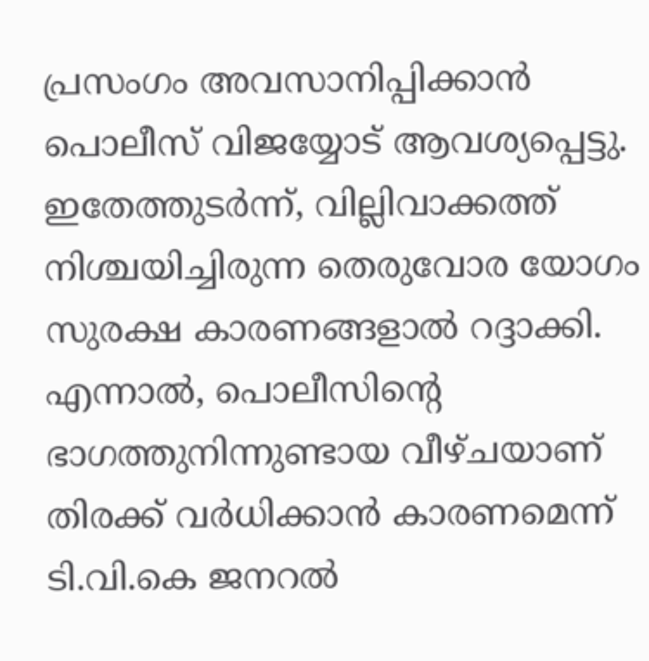പ്രസംഗം അവസാനിപ്പിക്കാൻ പൊലീസ് വിജയ്യോട് ആവശ്യപ്പെട്ടു. ഇതേത്തുടർന്ന്, വില്ലിവാക്കത്ത് നിശ്ചയിച്ചിരുന്ന തെരുവോര യോഗം സുരക്ഷ കാരണങ്ങളാൽ റദ്ദാക്കി. എന്നാൽ, പൊലീസിന്റെ ഭാഗത്തുനിന്നുണ്ടായ വീഴ്ചയാണ് തിരക്ക് വർധിക്കാൻ കാരണമെന്ന് ടി.വി.കെ ജനറൽ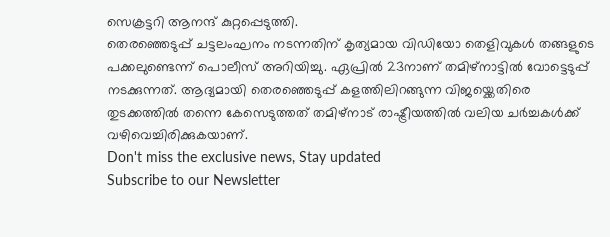സെക്രട്ടറി ആനന്ദ് കുറ്റപ്പെടുത്തി.
തെരഞ്ഞെടുപ്പ് ചട്ടലംഘനം നടന്നതിന് കൃത്യമായ വിഡിയോ തെളിവുകൾ തങ്ങളുടെ പക്കലുണ്ടെന്ന് പൊലീസ് അറിയിച്ചു. ഏപ്രിൽ 23നാണ് തമിഴ്നാട്ടിൽ വോട്ടെടുപ്പ് നടക്കുന്നത്. ആദ്യമായി തെരഞ്ഞെടുപ്പ് കളത്തിലിറങ്ങുന്ന വിജയ്ക്കെതിരെ തുടക്കത്തിൽ തന്നെ കേസെടുത്തത് തമിഴ്നാട് രാഷ്ട്രീയത്തിൽ വലിയ ചർച്ചകൾക്ക് വഴിവെച്ചിരിക്കുകയാണ്.
Don't miss the exclusive news, Stay updated
Subscribe to our Newsletter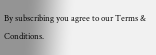By subscribing you agree to our Terms & Conditions.